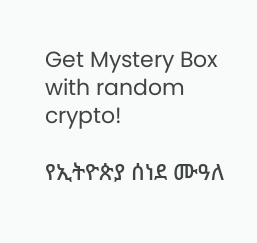Get Mystery Box with random crypto!

የኢትዮጵያ ሰነደ ሙዓለ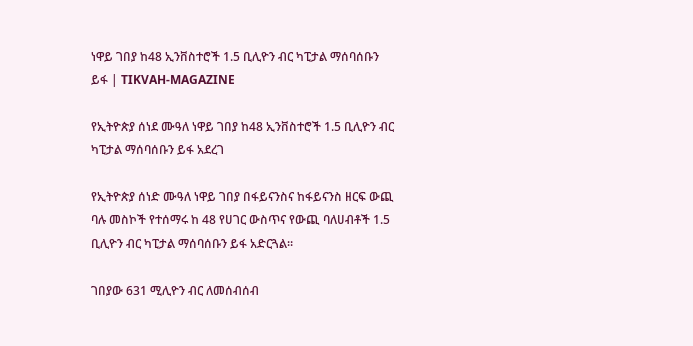ነዋይ ገበያ ከ48 ኢንቨስተሮች 1.5 ቢሊዮን ብር ካፒታል ማሰባሰቡን ይፋ | TIKVAH-MAGAZINE

የኢትዮጵያ ሰነደ ሙዓለ ነዋይ ገበያ ከ48 ኢንቨስተሮች 1.5 ቢሊዮን ብር ካፒታል ማሰባሰቡን ይፋ አደረገ

የኢትዮጵያ ሰነድ ሙዓለ ነዋይ ገበያ በፋይናንስና ከፋይናንስ ዘርፍ ውጪ ባሉ መስኮች የተሰማሩ ከ 48 የሀገር ውስጥና የውጪ ባለሀብቶች 1.5 ቢሊዮን ብር ካፒታል ማሰባሰቡን ይፋ አድርጓል።

ገበያው 631 ሚሊዮን ብር ለመሰብሰብ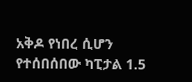አቅዶ የነበረ ሲሆን የተሰበሰበው ካፒታል 1.5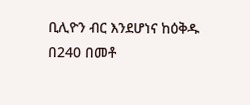ቢሊዮን ብር እንደሆነና ከዕቅዱ በ240 በመቶ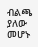ብልጫ ያለው መሆኑ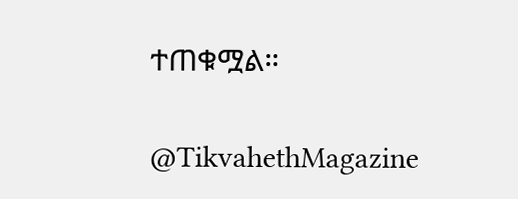ተጠቁሟል።

@TikvahethMagazine